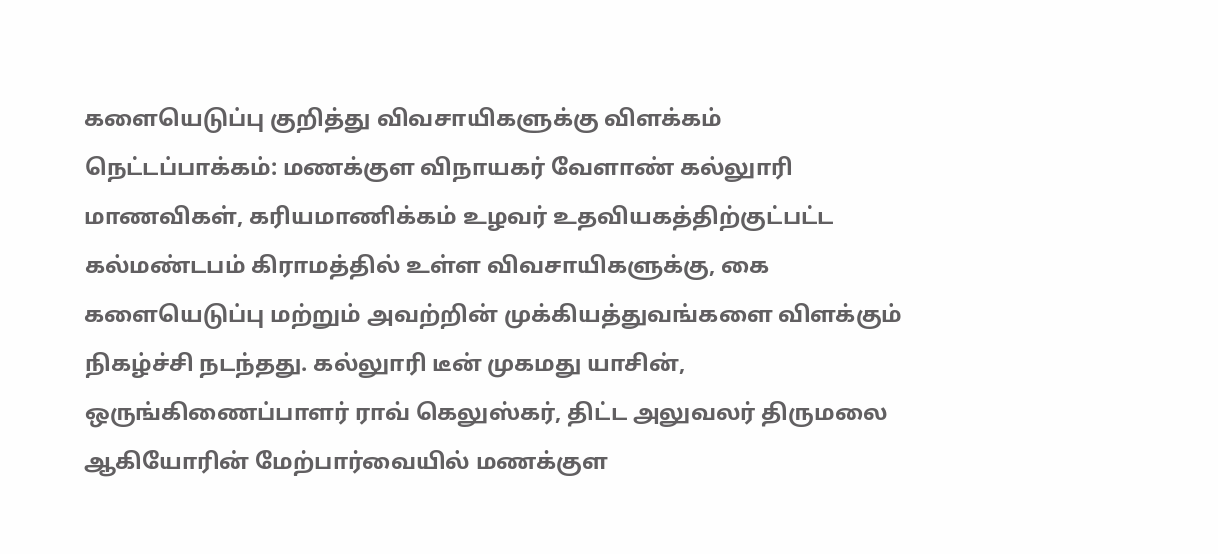களையெடுப்பு குறித்து விவசாயிகளுக்கு விளக்கம்
நெட்டப்பாக்கம்: மணக்குள விநாயகர் வேளாண் கல்லுாரி மாணவிகள், கரியமாணிக்கம் உழவர் உதவியகத்திற்குட்பட்ட கல்மண்டபம் கிராமத்தில் உள்ள விவசாயிகளுக்கு, கை களையெடுப்பு மற்றும் அவற்றின் முக்கியத்துவங்களை விளக்கும் நிகழ்ச்சி நடந்தது. கல்லுாரி டீன் முகமது யாசின், ஒருங்கிணைப்பாளர் ராவ் கெலுஸ்கர், திட்ட அலுவலர் திருமலை ஆகியோரின் மேற்பார்வையில் மணக்குள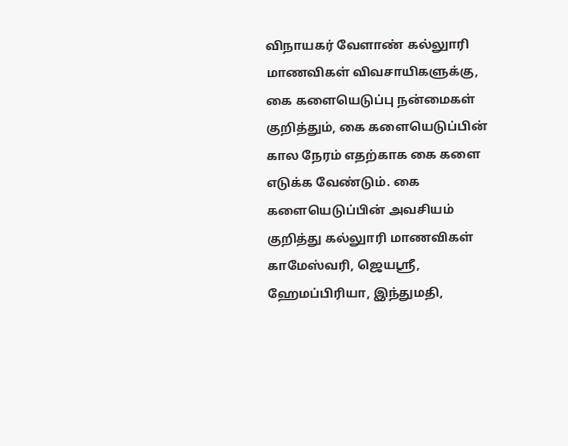விநாயகர் வேளாண் கல்லுாரி மாணவிகள் விவசாயிகளுக்கு, கை களையெடுப்பு நன்மைகள் குறித்தும், கை களையெடுப்பின் கால நேரம் எதற்காக கை களை எடுக்க வேண்டும். கை களையெடுப்பின் அவசியம் குறித்து கல்லுாரி மாணவிகள் காமேஸ்வரி, ஜெயஸ்ரீ, ஹேமப்பிரியா, இந்துமதி,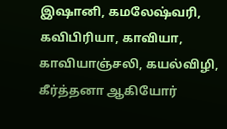இஷானி, கமலேஷ்வரி, கவிபிரியா, காவியா, காவியாஞ்சலி, கயல்விழி, கீர்த்தனா ஆகியோர்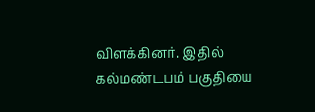விளக்கினர். இதில் கல்மண்டபம் பகுதியை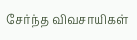சேர்ந்த விவசாயிகள்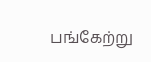பங்கேற்று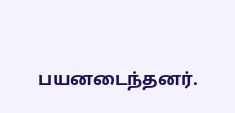பயனடைந்தனர்.